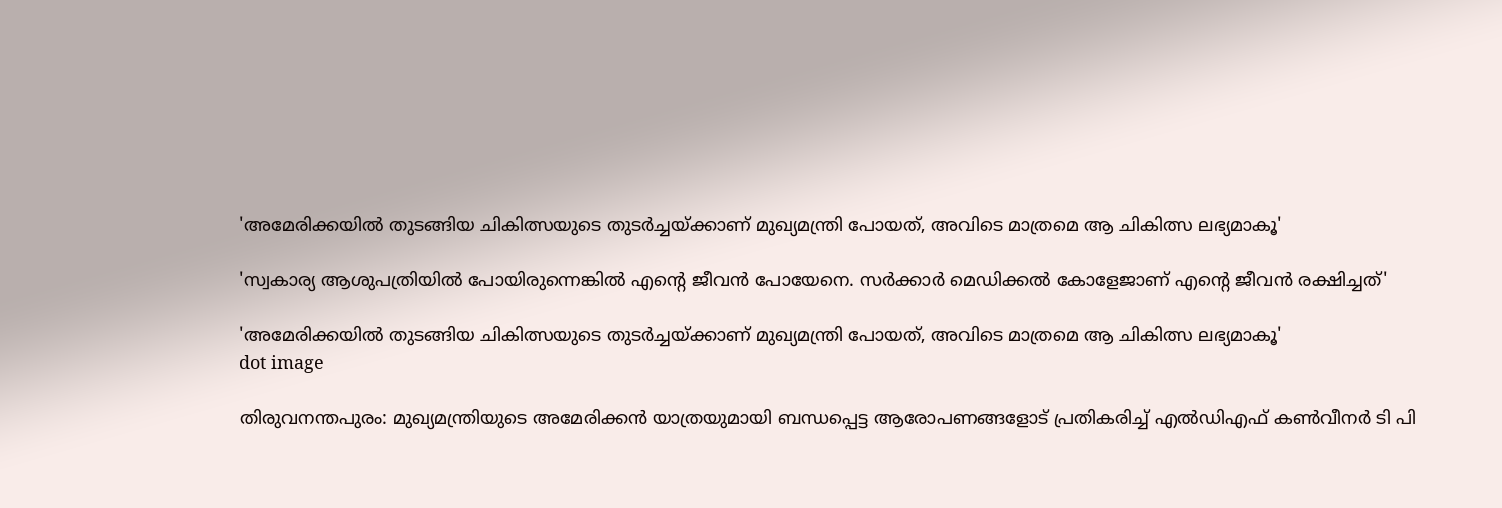'അമേരിക്കയിൽ തുടങ്ങിയ ചികിത്സയുടെ തുടർച്ചയ്ക്കാണ് മുഖ്യമന്ത്രി പോയത്, അവിടെ മാത്രമെ ആ ചികിത്സ ലഭ്യമാകൂ'

'സ്വകാര്യ ആശുപത്രിയിൽ പോയിരുന്നെങ്കിൽ എന്റെ ജീവൻ പോയേനെ. സർക്കാർ മെഡിക്കൽ കോളേജാണ് എന്റെ ജീവൻ രക്ഷിച്ചത്'

'അമേരിക്കയിൽ തുടങ്ങിയ ചികിത്സയുടെ തുടർച്ചയ്ക്കാണ് മുഖ്യമന്ത്രി പോയത്, അവിടെ മാത്രമെ ആ ചികിത്സ ലഭ്യമാകൂ'
dot image

തിരുവനന്തപുരം: മുഖ്യമന്ത്രിയുടെ അമേരിക്കന്‍ യാത്രയുമായി ബന്ധപ്പെട്ട ആരോപണങ്ങളോട് പ്രതികരിച്ച് എൽഡിഎഫ് കൺവീനർ ടി പി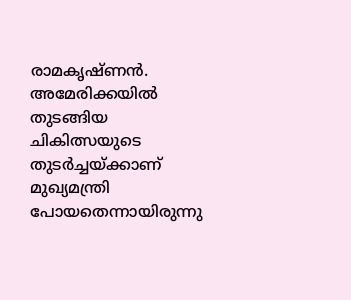രാമകൃഷ്ണൻ. അമേരിക്കയിൽ തുടങ്ങിയ ചികിത്സയുടെ തുടർച്ചയ്ക്കാണ് മുഖ്യമന്ത്രി പോയതെന്നായിരുന്നു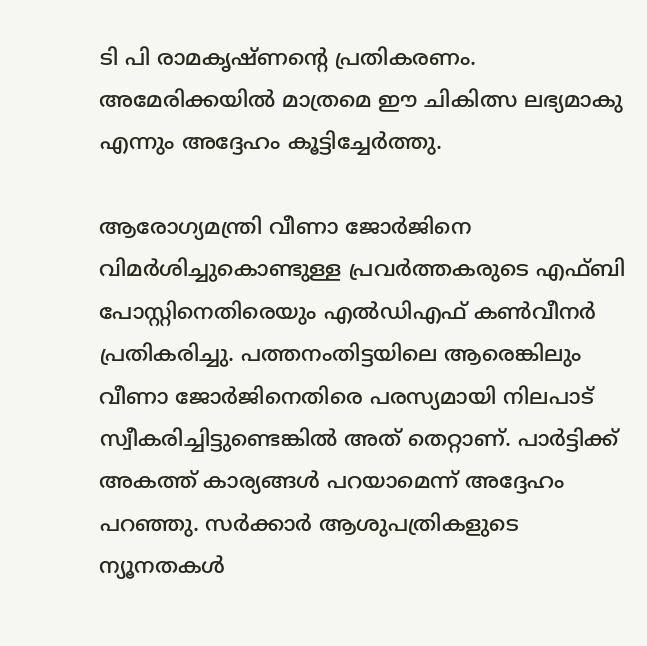ടി പി രാമകൃഷ്ണന്റെ പ്രതികരണം. അമേരിക്കയിൽ മാത്രമെ ഈ ചികിത്സ ലഭ്യമാകു എന്നും അദ്ദേഹം കൂട്ടിച്ചേർത്തു.

ആരോഗ്യമന്ത്രി വീണാ ജോർജിനെ വിമർശിച്ചുകൊണ്ടുള്ള പ്രവർത്തകരുടെ എഫ്ബി പോസ്റ്റിനെതിരെയും എൽഡിഎഫ് കൺവീനർ പ്രതികരിച്ചു. പത്തനംതിട്ടയിലെ ആരെങ്കിലും വീണാ ജോർജിനെതിരെ പരസ്യമായി നിലപാട് സ്വീകരിച്ചിട്ടുണ്ടെങ്കിൽ അത് തെറ്റാണ്. പാർട്ടിക്ക് അകത്ത് കാര്യങ്ങൾ പറയാമെന്ന് അദ്ദേഹം പറഞ്ഞു. സർക്കാർ ആശുപത്രികളുടെ ന്യൂനതകൾ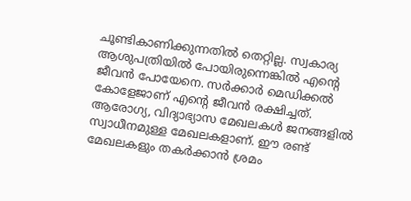ചൂണ്ടികാണിക്കുന്നതിൽ തെറ്റില്ല. സ്വകാര്യ ആശുപത്രിയിൽ പോയിരുന്നെങ്കിൽ എന്റെ ജീവൻ പോയേനെ. സർക്കാർ മെഡിക്കൽ കോളേജാണ് എന്റെ ജീവൻ രക്ഷിച്ചത്. ആരോഗ്യ, വിദ്യാഭ്യാസ മേഖലകൾ ജനങ്ങളിൽ സ്വാധീനമുള്ള മേഖലകളാണ്. ഈ രണ്ട് മേഖലകളും തകർക്കാൻ ശ്രമം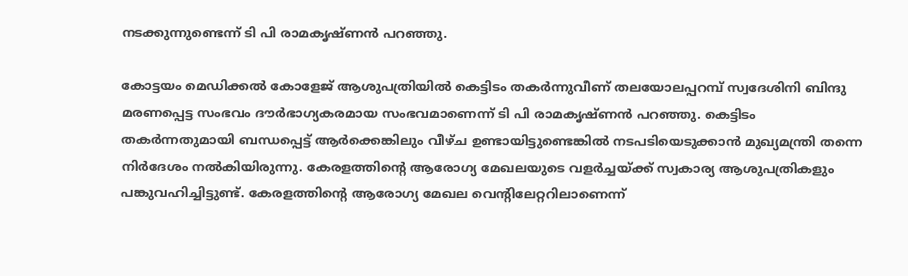നടക്കുന്നുണ്ടെന്ന് ടി പി രാമകൃഷ്ണൻ പറഞ്ഞു.

കോട്ടയം മെഡിക്കല്‍ കോളേജ് ആശുപത്രിയില്‍ കെട്ടിടം തകര്‍ന്നുവീണ് തലയോലപ്പറമ്പ് സ്വദേശിനി ബിന്ദു മരണപ്പെട്ട സംഭവം ദൗർഭാഗ്യകരമായ സംഭവമാണെന്ന് ടി പി രാമകൃഷ്ണൻ പറഞ്ഞു. കെട്ടിടം തകർന്നതുമായി ബന്ധപ്പെട്ട് ആർക്കെങ്കിലും വീഴ്ച ഉണ്ടായിട്ടുണ്ടെങ്കിൽ നടപടിയെടുക്കാൻ മുഖ്യമന്ത്രി തന്നെ നിർദേശം നൽകിയിരുന്നു. കേരളത്തിന്റെ ആരോഗ്യ മേഖലയുടെ വളർച്ചയ്ക്ക് സ്വകാര്യ ആശുപത്രികളും പങ്കുവഹിച്ചിട്ടുണ്ട്. കേരളത്തിന്റെ ആരോഗ്യ മേഖല വെന്റിലേറ്ററിലാണെന്ന്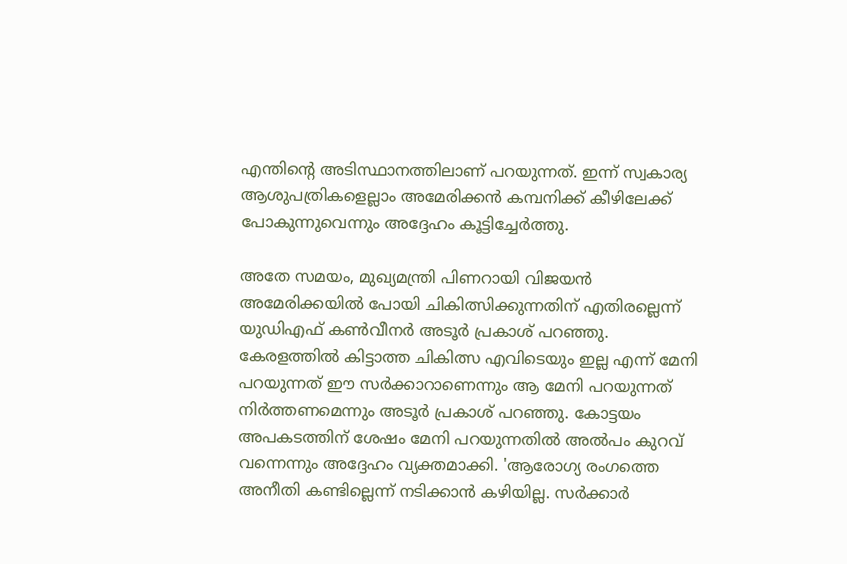എന്തിന്റെ അടിസ്ഥാനത്തിലാണ് പറയുന്നത്. ഇന്ന് സ്വകാര്യ ആശുപത്രികളെല്ലാം അമേരിക്കൻ കമ്പനിക്ക് കീഴിലേക്ക് പോകുന്നുവെന്നും അദ്ദേഹം കൂട്ടിച്ചേർത്തു.

അതേ സമയം, മുഖ്യമന്ത്രി പിണറായി വിജയന്‍ അമേരിക്കയില്‍ പോയി ചികിത്സിക്കുന്നതിന് എതിരല്ലെന്ന് യുഡിഎഫ് കണ്‍വീനര്‍ അടൂര്‍ പ്രകാശ് പറഞ്ഞു. കേരളത്തില്‍ കിട്ടാത്ത ചികിത്സ എവിടെയും ഇല്ല എന്ന് മേനി പറയുന്നത് ഈ സര്‍ക്കാറാണെന്നും ആ മേനി പറയുന്നത് നിര്‍ത്തണമെന്നും അടൂര്‍ പ്രകാശ് പറഞ്ഞു. കോട്ടയം അപകടത്തിന് ശേഷം മേനി പറയുന്നതില്‍ അല്‍പം കുറവ് വന്നെന്നും അദ്ദേഹം വ്യക്തമാക്കി. 'ആരോഗ്യ രംഗത്തെ അനീതി കണ്ടില്ലെന്ന് നടിക്കാന്‍ കഴിയില്ല. സര്‍ക്കാര്‍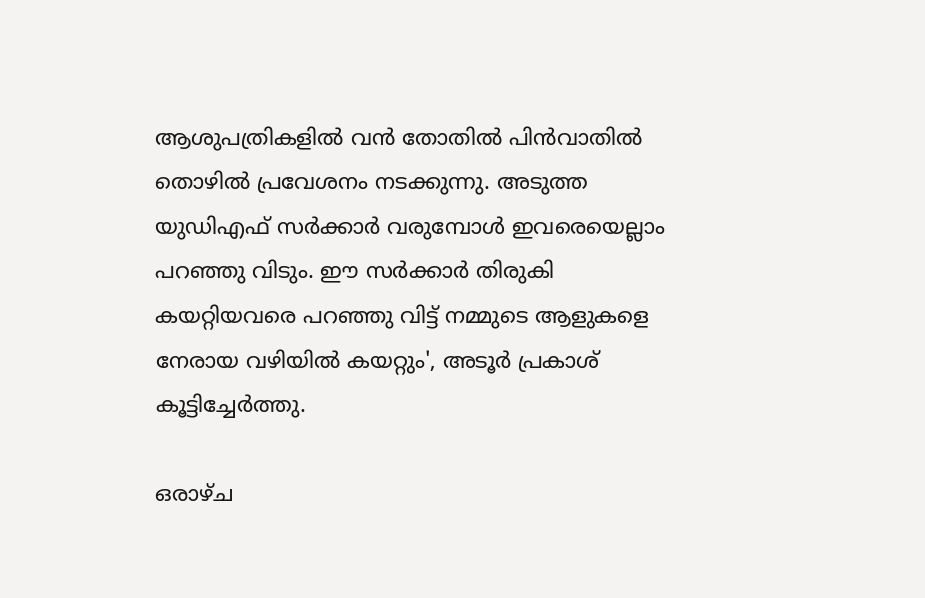ആശുപത്രികളില്‍ വന്‍ തോതില്‍ പിന്‍വാതില്‍ തൊഴില്‍ പ്രവേശനം നടക്കുന്നു. അടുത്ത യുഡിഎഫ് സര്‍ക്കാര്‍ വരുമ്പോള്‍ ഇവരെയെല്ലാം പറഞ്ഞു വിടും. ഈ സര്‍ക്കാര്‍ തിരുകി കയറ്റിയവരെ പറഞ്ഞു വിട്ട് നമ്മുടെ ആളുകളെ നേരായ വഴിയില്‍ കയറ്റും', അടൂര്‍ പ്രകാശ് കൂട്ടിച്ചേര്‍ത്തു.

ഒരാഴ്ച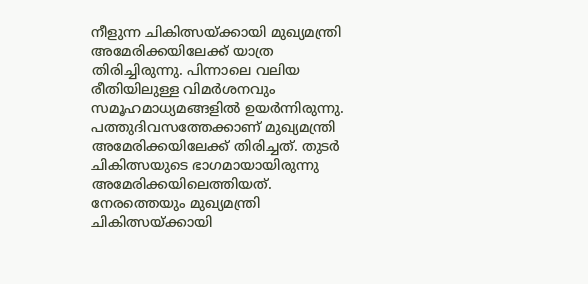നീളുന്ന ചികിത്സയ്ക്കായി മുഖ്യമന്ത്രി അമേരിക്കയിലേക്ക് യാത്ര തിരിച്ചിരുന്നു. പിന്നാലെ വലിയ രീതിയിലുള്ള വിമര്‍ശനവും സമൂഹമാധ്യമങ്ങളില്‍ ഉയര്‍ന്നിരുന്നു. പത്തുദിവസത്തേക്കാണ് മുഖ്യമന്ത്രി അമേരിക്കയിലേക്ക് തിരിച്ചത്. തുടര്‍ ചികിത്സയുടെ ഭാഗമായായിരുന്നു അമേരിക്കയിലെത്തിയത്. നേരത്തെയും മുഖ്യമന്ത്രി ചികിത്സയ്ക്കായി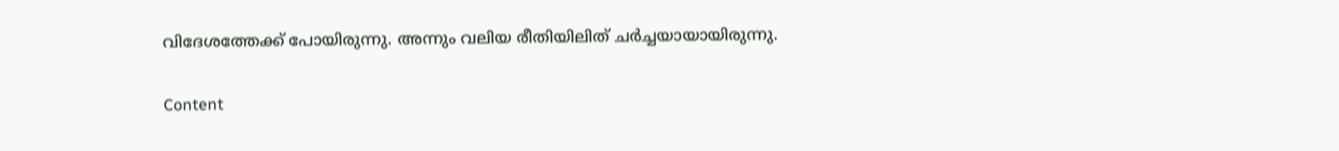വിദേശത്തേക്ക് പോയിരുന്നു. അന്നും വലിയ രീതിയിലിത് ചര്‍ച്ചയായായിരുന്നു.

Content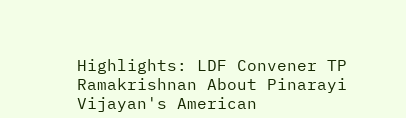Highlights: LDF Convener TP Ramakrishnan About Pinarayi Vijayan's American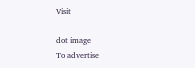Visit

dot image
To advertise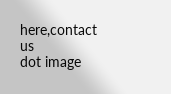here,contact us
dot image